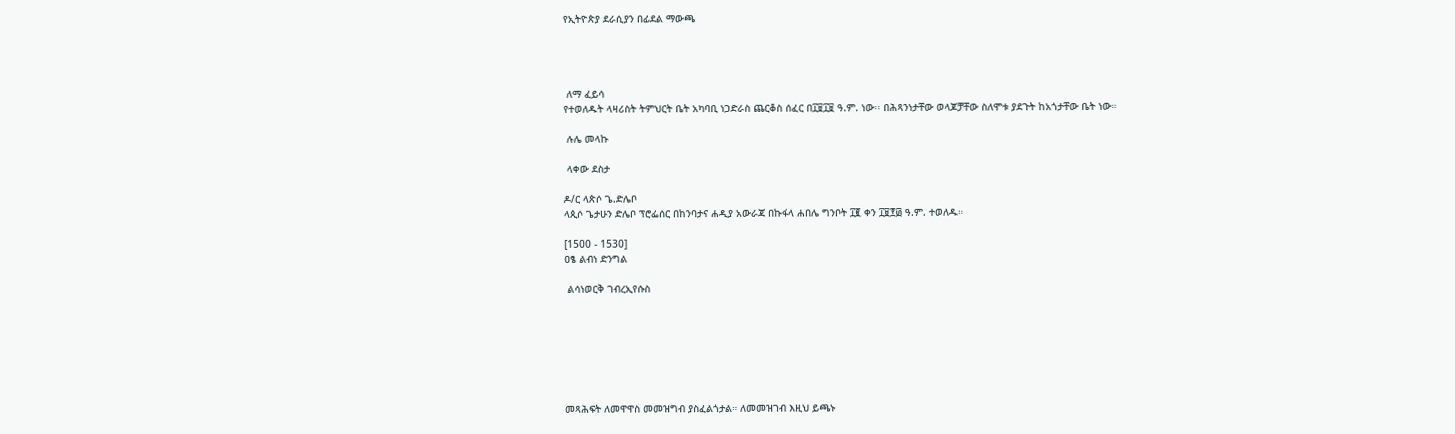የኢትዮጵያ ደራሲያን በፊደል ማውጫ




 ለማ ፈይሳ
የተወለዱት ላዛሪስት ትምህርት ቤት አካባቢ ነጋድራስ ጨርቆስ ሰፈር በ፲፱፲፱ ዓ.ም. ነው፡፡ በሕጻንነታቸው ወላጆቻቸው ስለሞቱ ያደጉት ከአጎታቸው ቤት ነው።

 ሉሌ መላኩ

 ላቀው ደስታ

ዶ/ር ላጵሶ ጌ.ድሌቦ
ላጲሶ ጌታሁን ድሌቦ ፕሮፌሰር በከንባታና ሐዲያ አውራጃ በኩፋላ ሐበሌ ግንቦት ፲፪ ቀን ፲፱፻፴ ዓ.ም. ተወለዱ።

[1500 - 1530]
ዐፄ ልብነ ድንግል

 ልሳነወርቅ ገብረኢየሱስ







መጻሕፍት ለመዋዋስ መመዝግብ ያስፈልጎታል። ለመመዝገብ እዚህ ይጫኑ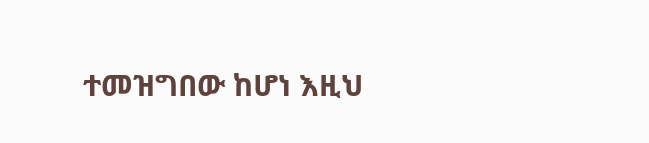ተመዝግበው ከሆነ እዚህ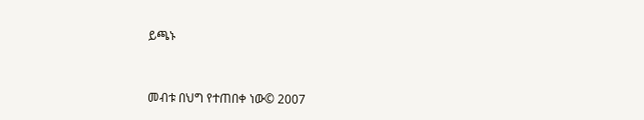ይጫኑ



መብቱ በህግ የተጠበቀ ነው© 2007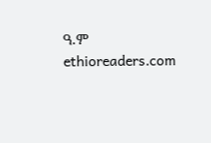ዓ.ም ethioreaders.com